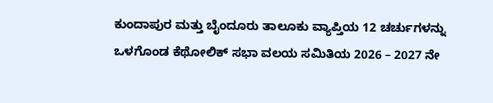ಕುಂದಾಪುರ ಮತ್ತು ಬೈಂದೂರು ತಾಲೂಕು ವ್ಯಾಪ್ತಿಯ 12 ಚರ್ಚುಗಳನ್ನು ಒಳಗೊಂಡ ಕೆಥೋಲಿಕ್ ಸಭಾ ವಲಯ ಸಮಿತಿಯ 2026 – 2027 ನೇ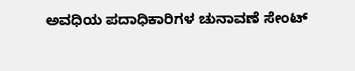ಅವಧಿಯ ಪದಾಧಿಕಾರಿಗಳ ಚುನಾವಣೆ ಸೇಂಟ್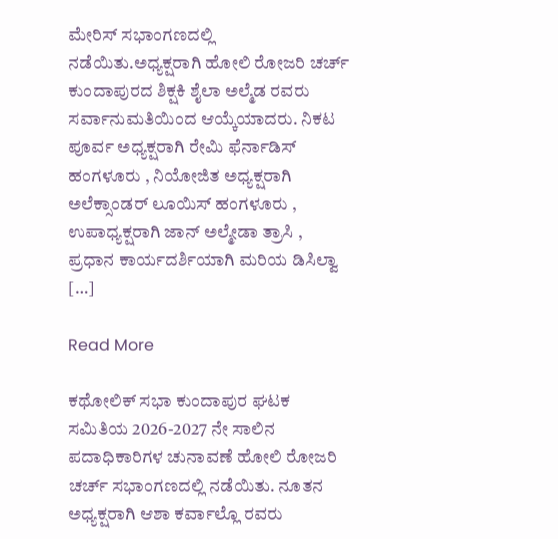ಮೇರಿಸ್ ಸಭಾಂಗಣದಲ್ಲಿ ನಡೆಯಿತು.ಅಧ್ಯಕ್ಷರಾಗಿ ಹೋಲಿ ರೋಜರಿ ಚರ್ಚ್ ಕುಂದಾಪುರದ ಶಿಕ್ಷಕಿ ಶೈಲಾ ಅಲ್ಮೆಡ ರವರು ಸರ್ವಾನುಮತಿಯಿಂದ ಆಯ್ಕೆಯಾದರು. ನಿಕಟ ಪೂರ್ವ ಅಧ್ಯಕ್ಷರಾಗಿ ರೇಮಿ ಫೆರ್ನಾಡಿಸ್ ಹಂಗಳೂರು , ನಿಯೋಜಿತ ಅಧ್ಯಕ್ಷರಾಗಿ ಅಲೆಕ್ಸಾಂಡರ್ ಲೂಯಿಸ್ ಹಂಗಳೂರು , ಉಪಾಧ್ಯಕ್ಷರಾಗಿ ಜಾನ್ ಅಲ್ಮೇಡಾ ತ್ರಾಸಿ , ಪ್ರಧಾನ ಕಾರ್ಯದರ್ಶಿಯಾಗಿ ಮರಿಯ ಡಿಸಿಲ್ವಾ […]

Read More

ಕಥೋಲಿಕ್ ಸಭಾ ಕುಂದಾಪುರ ಘಟಕ ಸಮಿತಿಯ 2026-2027 ನೇ ಸಾಲಿನ ಪದಾಧಿಕಾರಿಗಳ ಚುನಾವಣೆ ಹೋಲಿ ರೋಜರಿ ಚರ್ಚ್ ಸಭಾಂಗಣದಲ್ಲಿ ನಡೆಯಿತು. ನೂತನ ಅಧ್ಯಕ್ಷರಾಗಿ ಆಶಾ ಕರ್ವಾಲ್ಲೊ ರವರು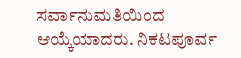ಸರ್ವಾನುಮತಿಯಿಂದ ಆಯ್ಕೆಯಾದರು. ನಿಕಟಪೂರ್ವ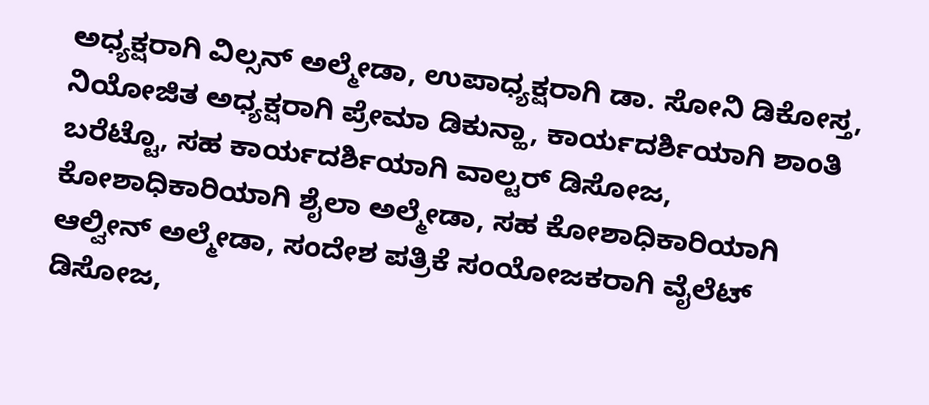ಅಧ್ಯಕ್ಷರಾಗಿ ವಿಲ್ಸನ್ ಅಲ್ಮೇಡಾ, ಉಪಾಧ್ಯಕ್ಷರಾಗಿ ಡಾ. ಸೋನಿ ಡಿಕೋಸ್ತ, ನಿಯೋಜಿತ ಅಧ್ಯಕ್ಷರಾಗಿ ಪ್ರೇಮಾ ಡಿಕುನ್ಹಾ, ಕಾರ್ಯದರ್ಶಿಯಾಗಿ ಶಾಂತಿ ಬರೆಟ್ಟೊ, ಸಹ ಕಾರ್ಯದರ್ಶಿಯಾಗಿ ವಾಲ್ಟರ್ ಡಿಸೋಜ, ಕೋಶಾಧಿಕಾರಿಯಾಗಿ ಶೈಲಾ ಅಲ್ಮೇಡಾ, ಸಹ ಕೋಶಾಧಿಕಾರಿಯಾಗಿ ಆಲ್ವೀನ್ ಅಲ್ಮೇಡಾ, ಸಂದೇಶ ಪತ್ರಿಕೆ ಸಂಯೋಜಕರಾಗಿ ವೈಲೆಟ್ ಡಿಸೋಜ,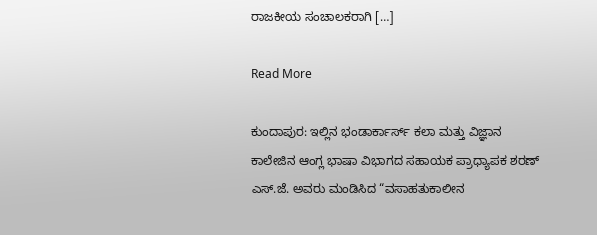ರಾಜಕೀಯ ಸಂಚಾಲಕರಾಗಿ […]

Read More

ಕುಂದಾಪುರ: ಇಲ್ಲಿನ ಭಂಡಾರ್ಕಾರ್ಸ್ ಕಲಾ ಮತ್ತು ವಿಜ್ಞಾನ ಕಾಲೇಜಿನ ಆಂಗ್ಲ ಭಾಷಾ ವಿಭಾಗದ ಸಹಾಯಕ ಪ್ರಾಧ್ಯಾಪಕ ಶರಣ್ ಎಸ್.ಜೆ. ಅವರು ಮಂಡಿಸಿದ “ವಸಾಹತುಕಾಲೀನ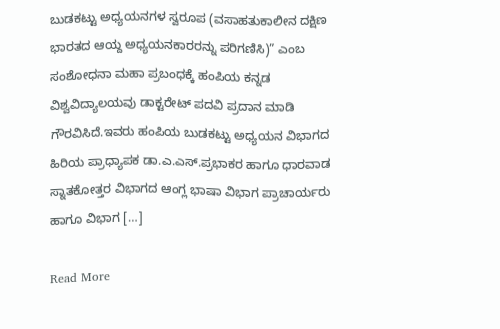ಬುಡಕಟ್ಟು ಅಧ್ಯಯನಗಳ ಸ್ವರೂಪ (ವಸಾಹತುಕಾಲೀನ ದಕ್ಷಿಣ ಭಾರತದ ಆಯ್ದ ಅಧ್ಯಯನಕಾರರನ್ನು ಪರಿಗಣಿಸಿ)” ಎಂಬ ಸಂಶೋಧನಾ ಮಹಾ ಪ್ರಬಂಧಕ್ಕೆ ಹಂಪಿಯ ಕನ್ನಡ ವಿಶ್ವವಿದ್ಯಾಲಯವು ಡಾಕ್ಟರೇಟ್ ಪದವಿ ಪ್ರದಾನ ಮಾಡಿ ಗೌರವಿಸಿದೆ.ಇವರು ಹಂಪಿಯ ಬುಡಕಟ್ಟು ಅಧ್ಯಯನ ವಿಭಾಗದ ಹಿರಿಯ ಪ್ರಾಧ್ಯಾಪಕ ಡಾ.ಎ.ಎಸ್.ಪ್ರಭಾಕರ ಹಾಗೂ ಧಾರವಾಡ ಸ್ನಾತಕೋತ್ತರ ವಿಭಾಗದ ಆಂಗ್ಲ ಭಾಷಾ ವಿಭಾಗ ಪ್ರಾಚಾರ್ಯರು ಹಾಗೂ ವಿಭಾಗ […]

Read More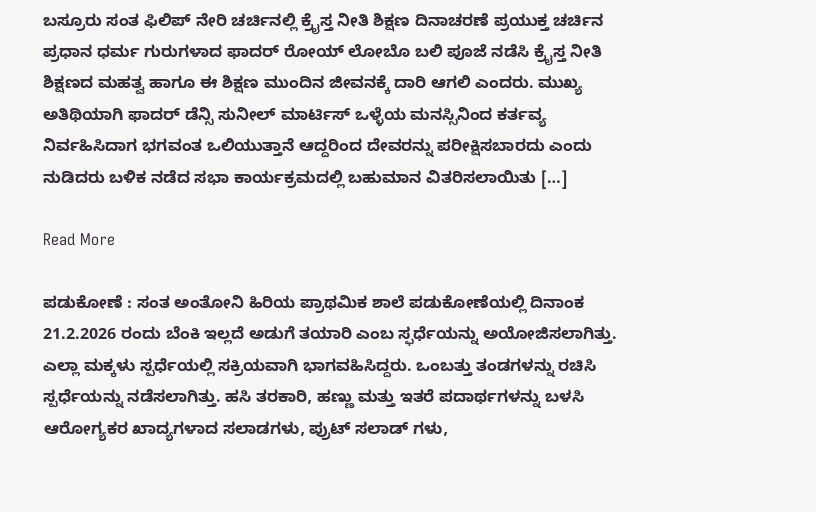ಬಸ್ರೂರು ಸಂತ ಫಿಲಿಪ್ ನೇರಿ ಚರ್ಚಿನಲ್ಲಿ ಕ್ರೈಸ್ತ ನೀತಿ ಶಿಕ್ಷಣ ದಿನಾಚರಣೆ ಪ್ರಯುಕ್ತ ಚರ್ಚಿನ ಪ್ರಧಾನ ಧರ್ಮ ಗುರುಗಳಾದ ಫಾದರ್ ರೋಯ್ ಲೋಬೊ ಬಲಿ ಪೂಜೆ ನಡೆಸಿ ಕ್ರೈಸ್ತ ನೀತಿ ಶಿಕ್ಷಣದ ಮಹತ್ವ ಹಾಗೂ ಈ ಶಿಕ್ಷಣ ಮುಂದಿನ ಜೀವನಕ್ಕೆ ದಾರಿ ಆಗಲಿ ಎಂದರು. ಮುಖ್ಯ ಅತಿಥಿಯಾಗಿ ಫಾದರ್ ಡೆನ್ಸಿ ಸುನೀಲ್ ಮಾರ್ಟಿಸ್ ಒಳ್ಳೆಯ ಮನಸ್ಸಿನಿಂದ ಕರ್ತವ್ಯ ನಿರ್ವಹಿಸಿದಾಗ ಭಗವಂತ ಒಲಿಯುತ್ತಾನೆ ಆದ್ದರಿಂದ ದೇವರನ್ನು ಪರೀಕ್ಷಿಸಬಾರದು ಎಂದು ನುಡಿದರು ಬಳಿಕ ನಡೆದ ಸಭಾ ಕಾರ್ಯಕ್ರಮದಲ್ಲಿ ಬಹುಮಾನ ವಿತರಿಸಲಾಯಿತು […]

Read More

ಪಡುಕೋಣೆ : ಸಂತ ಅಂತೋನಿ ಹಿರಿಯ ಪ್ರಾಥಮಿಕ ಶಾಲೆ ಪಡುಕೋಣೆಯಲ್ಲಿ ದಿನಾಂಕ 21.2.2026 ರಂದು ಬೆಂಕಿ ಇಲ್ಲದೆ ಅಡುಗೆ ತಯಾರಿ ಎಂಬ ಸ್ಫರ್ಧೆಯನ್ನು ಅಯೋಜಿಸಲಾಗಿತ್ತು. ಎಲ್ಲಾ ಮಕ್ಕಳು ಸ್ಪರ್ಧೆಯಲ್ಲಿ ಸಕ್ರಿಯವಾಗಿ ಭಾಗವಹಿಸಿದ್ದರು. ಒಂಬತ್ತು ತಂಡಗಳನ್ನು ರಚಿಸಿ ಸ್ಪರ್ಧೆಯನ್ನು ನಡೆಸಲಾಗಿತ್ತು. ಹಸಿ ತರಕಾರಿ, ಹಣ್ಣು ಮತ್ತು ಇತರೆ ಪದಾರ್ಥಗಳನ್ನು ಬಳಸಿ ಆರೋಗ್ಯಕರ ಖಾದ್ಯಗಳಾದ ಸಲಾಡಗಳು, ಪ್ರುಟ್ ಸಲಾಡ್ ಗಳು,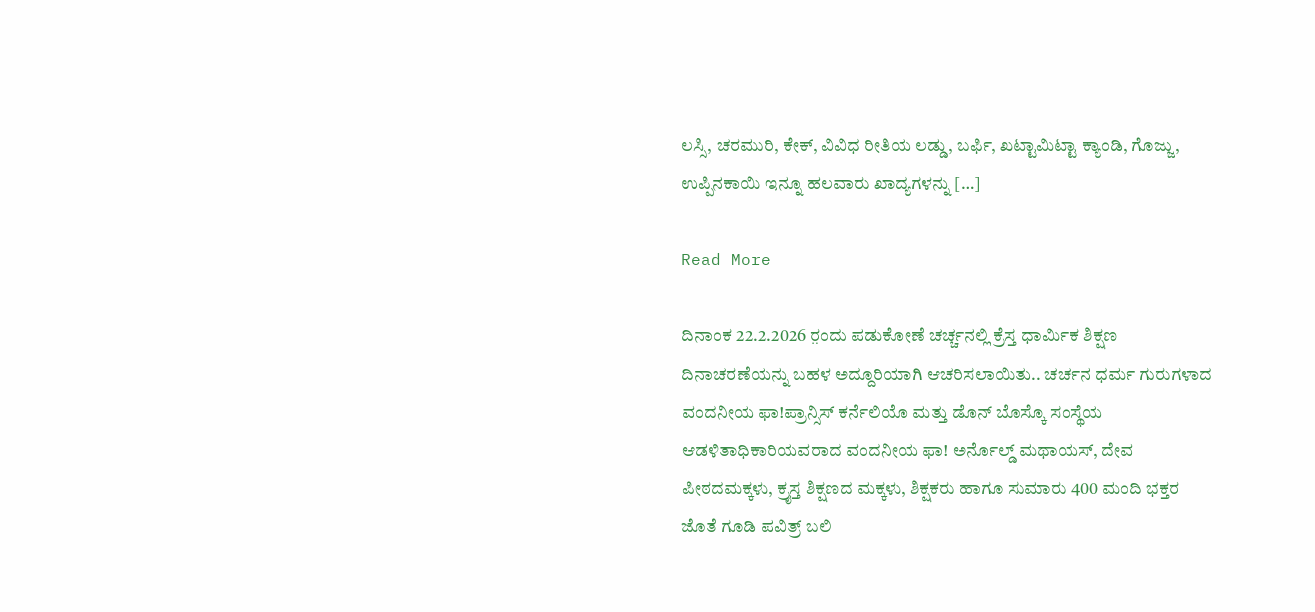ಲಸ್ಸಿ‌, ಚರಮುರಿ, ಕೇಕ್, ವಿವಿಧ ರೀತಿಯ ಲಡ್ಡು, ಬರ್ಫಿ, ಖಟ್ಟಾಮಿಟ್ಟಾ ಕ್ಯಾಂಡಿ, ಗೊಜ್ಜು, ಉಪ್ಪಿನಕಾಯಿ ಇನ್ನೂ ಹಲವಾರು ಖಾದ್ಯಗಳನ್ನು […]

Read More

ದಿನಾಂಕ 22.2.2026 ರ಼ಂದು ಪಡುಕೋಣೆ ಚರ್ಚ್ಚನಲ್ಲಿ ಕ್ರೆಸ್ತ ಧಾರ್ಮಿಕ ಶಿಕ್ಷಣ ದಿನಾಚರಣೆಯನ್ನು ಬಹಳ ಅದ್ದೂರಿಯಾಗಿ ಆಚರಿಸಲಾಯಿತು.. ಚರ್ಚನ ಧರ್ಮ ಗುರುಗಳಾದ ವಂದನೀಯ ಫಾ!ಪ್ರಾನ್ಸಿಸ್ ಕರ್ನೆಲಿಯೊ ಮತ್ತು ಡೊನ್ ಬೊಸ್ಕೊ ಸಂಸ್ಥೆಯ ಆಡಳಿತಾಧಿಕಾರಿಯವರಾದ ವಂದನೀಯ ಫಾ! ಅರ್ನೊಲ್ಡ್ ಮಥಾಯಸ್, ದೇವ ಪೀಠದಮಕ್ಕಳು, ಕ್ರೖಸ್ತ ಶಿಕ್ಷಣದ ಮಕ್ಕಳು, ಶಿಕ್ಷಕರು ಹಾಗೂ ಸುಮಾರು 400 ಮಂದಿ ಭಕ್ತರ ಜೊತೆ ಗೂಡಿ ಪವಿತ್ರ್ ಬಲಿ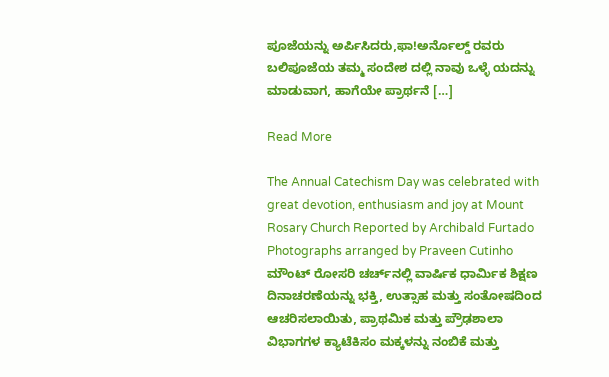ಪೂಜೆಯನ್ನು ಅರ್ಪಿಸಿದರು,ಫಾ!ಅರ್ನೊಲ್ಡ್ ರವರು ಬಲಿಪೂಜೆಯ ತಮ್ಮ ಸಂದೇಶ ದಲ್ಲಿ ನಾವು ಒಳ್ಳೆ ಯದನ್ನು ಮಾಡುವಾಗ, ಹಾಗೆಯೇ ಪ್ರಾರ್ಥನೆ […]

Read More

The Annual Catechism Day was celebrated with great devotion, enthusiasm and joy at Mount Rosary Church Reported by Archibald Furtado Photographs arranged by Praveen Cutinho ಮೌಂಟ್ ರೋಸರಿ ಚರ್ಚ್‌ನಲ್ಲಿ ವಾರ್ಷಿಕ ಧಾರ್ಮಿಕ ಶಿಕ್ಷಣ ದಿನಾಚರಣೆಯನ್ನು ಭಕ್ತಿ, ಉತ್ಸಾಹ ಮತ್ತು ಸಂತೋಷದಿಂದ ಆಚರಿಸಲಾಯಿತು, ಪ್ರಾಥಮಿಕ ಮತ್ತು ಪ್ರೌಢಶಾಲಾ ವಿಭಾಗಗಳ ಕ್ಯಾಟೆಕಿಸಂ ಮಕ್ಕಳನ್ನು ನಂಬಿಕೆ ಮತ್ತು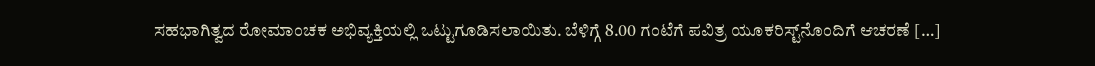ಸಹಭಾಗಿತ್ವದ ರೋಮಾಂಚಕ ಅಭಿವ್ಯಕ್ತಿಯಲ್ಲಿ ಒಟ್ಟುಗೂಡಿಸಲಾಯಿತು. ಬೆಳಿಗ್ಗೆ 8.00 ಗಂಟೆಗೆ ಪವಿತ್ರ ಯೂಕರಿಸ್ಟ್‌ನೊಂದಿಗೆ ಆಚರಣೆ […]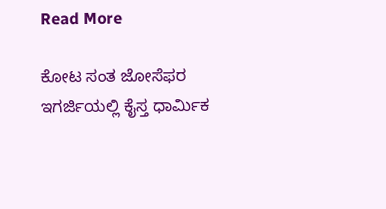Read More

ಕೋಟ ಸಂತ ಜೋಸೆಫರ ಇಗರ್ಜಿಯಲ್ಲಿ ಕೈಸ್ತ ಧಾರ್ಮಿಕ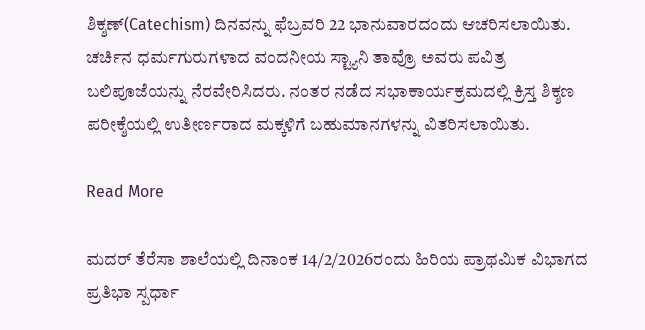ಶಿಕ್ಶಣ್(Catechism) ದಿನವನ್ನು ಫೆಬ್ರವರಿ 22 ಭಾನುವಾರದಂದು ಆಚರಿಸಲಾಯಿತು. ಚರ್ಚಿನ ಧರ್ಮಗುರುಗಳಾದ ವಂದನೀಯ ಸ್ಟ್ಯಾನಿ ತಾವ್ರೊ ಅವರು ಪವಿತ್ರ ಬಲಿಪೂಜೆಯನ್ನು ನೆರವೇರಿಸಿದರು. ನಂತರ ನಡೆದ ಸಭಾಕಾರ್ಯಕ್ರಮದಲ್ಲಿ ಕ್ರಿಸ್ತ ಶಿಕ್ಶಣ ಪರೀಕ್ಶೆಯಲ್ಲಿ ಉತೀರ್ಣರಾದ ಮಕ್ಕಳಿಗೆ ಬಹುಮಾನಗಳನ್ನು ವಿತರಿಸಲಾಯಿತು.

Read More

ಮದರ್ ತೆರೆಸಾ ಶಾಲೆಯಲ್ಲಿ ದಿನಾಂಕ 14/2/2026ರಂದು ಹಿರಿಯ ಪ್ರಾಥಮಿಕ ವಿಭಾಗದ ಪ್ರತಿಭಾ ಸ್ಪರ್ಧಾ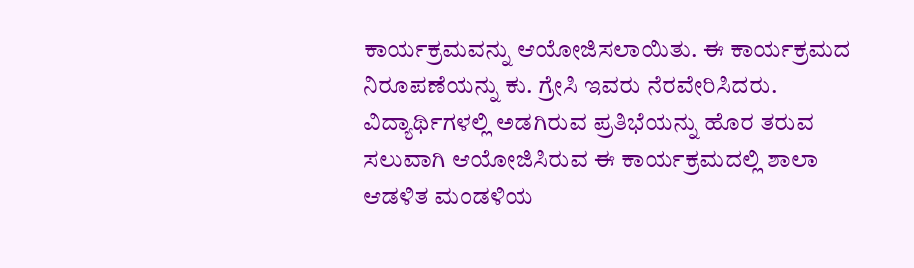ಕಾರ್ಯಕ್ರಮವನ್ನು ಆಯೋಜಿಸಲಾಯಿತು. ಈ ಕಾರ್ಯಕ್ರಮದ ನಿರೂಪಣೆಯನ್ನು ಕು. ಗ್ರೇಸಿ ಇವರು ನೆರವೇರಿಸಿದರು. ವಿದ್ಯಾರ್ಥಿಗಳಲ್ಲಿ ಅಡಗಿರುವ ಪ್ರತಿಭೆಯನ್ನು ಹೊರ ತರುವ ಸಲುವಾಗಿ ಆಯೋಜಿಸಿರುವ ಈ ಕಾರ್ಯಕ್ರಮದಲ್ಲಿ ಶಾಲಾ ಆಡಳಿತ ಮಂಡಳಿಯ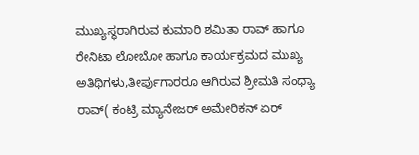ಮುಖ್ಯಸ್ಥರಾಗಿರುವ ಕುಮಾರಿ ಶಮಿತಾ ರಾವ್ ಹಾಗೂ ರೇನಿಟಾ ಲೋಬೋ ಹಾಗೂ ಕಾರ್ಯಕ್ರಮದ ಮುಖ್ಯ ಅತಿಥಿಗಳು,ತೀರ್ಪುಗಾರರೂ ಆಗಿರುವ ಶ್ರೀಮತಿ ಸಂಧ್ಯಾ ರಾವ್( ಕಂಟ್ರಿ ಮ್ಯಾನೇಜರ್ ಅಮೇರಿಕನ್ ಏರ್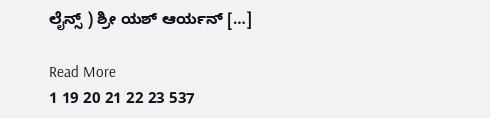ಲೈನ್ಸ್ ) ಶ್ರೀ ಯಶ್ ಆರ್ಯನ್ […]

Read More
1 19 20 21 22 23 537